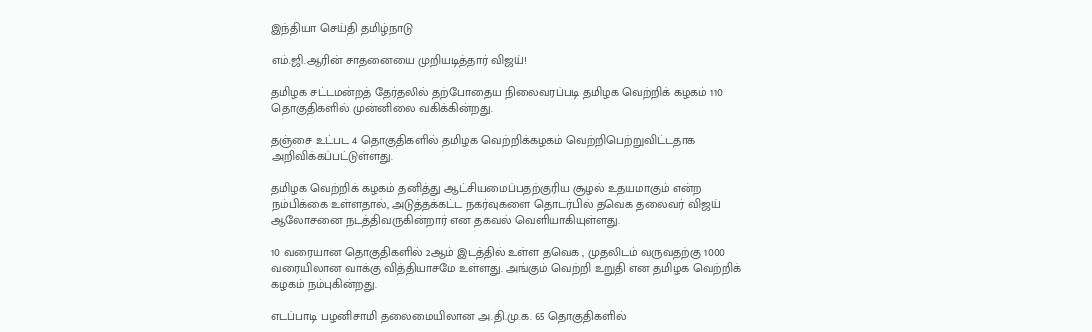இந்தியா செய்தி தமிழ்நாடு

எம்.ஜி.ஆரின் சாதனையை முறியடித்தார் விஜய்!

தமிழக சட்டமன்றத் தேர்தலில் தற்போதைய நிலைவரப்படி தமிழக வெற்றிக் கழகம் 110 தொகுதிகளில் முன்னிலை வகிக்கின்றது.

தஞ்சை உட்பட 4 தொகுதிகளில் தமிழக வெற்றிக்கழகம் வெற்றிபெற்றுவிட்டதாக அறிவிக்கப்பட்டுள்ளது.

தமிழக வெற்றிக் கழகம் தனித்து ஆட்சியமைப்பதற்குரிய சூழல் உதயமாகும் என்ற நம்பிக்கை உள்ளதால், அடுத்தக்கட்ட நகர்வுகளை தொடர்பில் தவெக தலைவர் விஜய் ஆலோசனை நடத்திவருகின்றார் என தகவல் வெளியாகியுள்ளது.

10 வரையான தொகுதிகளில் 2ஆம் இடத்தில் உள்ள தவெக , முதலிடம் வருவதற்கு 1000 வரையிலான வாக்கு வித்தியாசமே உள்ளது. அங்கும் வெற்றி உறுதி என தமிழக வெற்றிக் கழகம் நம்புகின்றது.

எடப்பாடி பழனிசாமி தலைமையிலான அ.தி.மு.க. 65 தொகுதிகளில்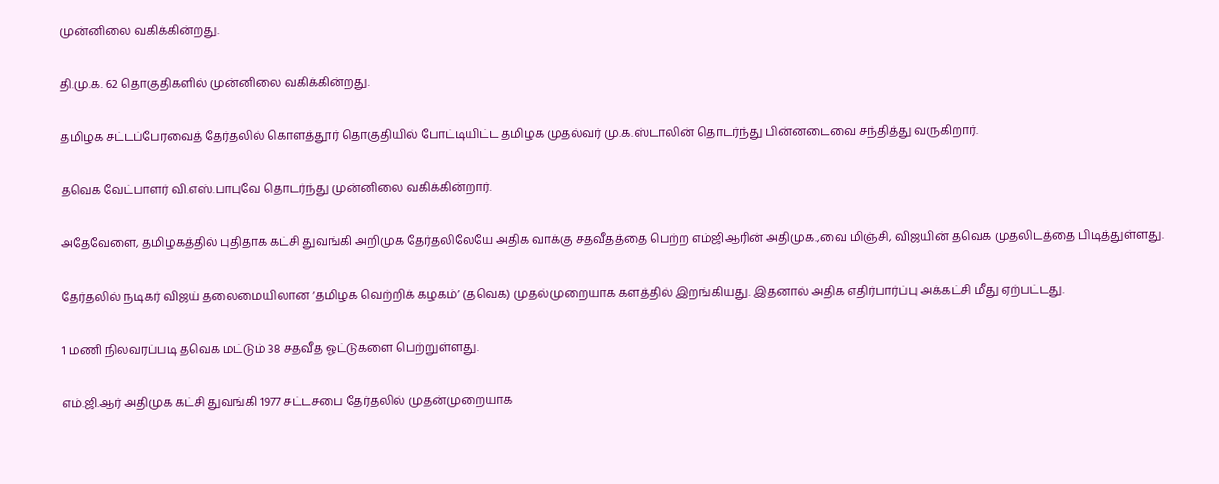முன்னிலை வகிக்கின்றது.

தி.மு.க. 62 தொகுதிகளில் முன்னிலை வகிக்கின்றது.

தமிழக சட்டப்பேரவைத் தேர்தலில் கொளத்தூர் தொகுதியில் போட்டியிட்ட தமிழக முதல்வர் மு.க.ஸ்டாலின் தொடர்ந்து பின்னடைவை சந்தித்து வருகிறார்.

தவெக வேட்பாளர் வி.எஸ்.பாபுவே தொடர்ந்து முன்னிலை வகிக்கின்றார்.

அதேவேளை, தமிழகத்தில் புதிதாக கட்சி துவங்கி அறிமுக தேர்தலிலேயே அதிக வாக்கு சதவீதத்தை பெற்ற எம்ஜிஆரின் அதிமுக.,வை மிஞ்சி, விஜயின் தவெக முதலிடத்தை பிடித்துள்ளது.

தேர்தலில் நடிகர் விஜய் தலைமையிலான ‘தமிழக வெற்றிக் கழகம்’ (தவெக) முதல்முறையாக களத்தில் இறங்கியது. இதனால் அதிக எதிர்பார்ப்பு அக்கட்சி மீது ஏற்பட்டது.

1 மணி நிலவரப்படி தவெக மட்டும் 38 சதவீத ஓட்டுகளை பெற்றுள்ளது.

எம்.ஜி.ஆர் அதிமுக கட்சி துவங்கி 1977 சட்டசபை தேர்தலில் முதன்முறையாக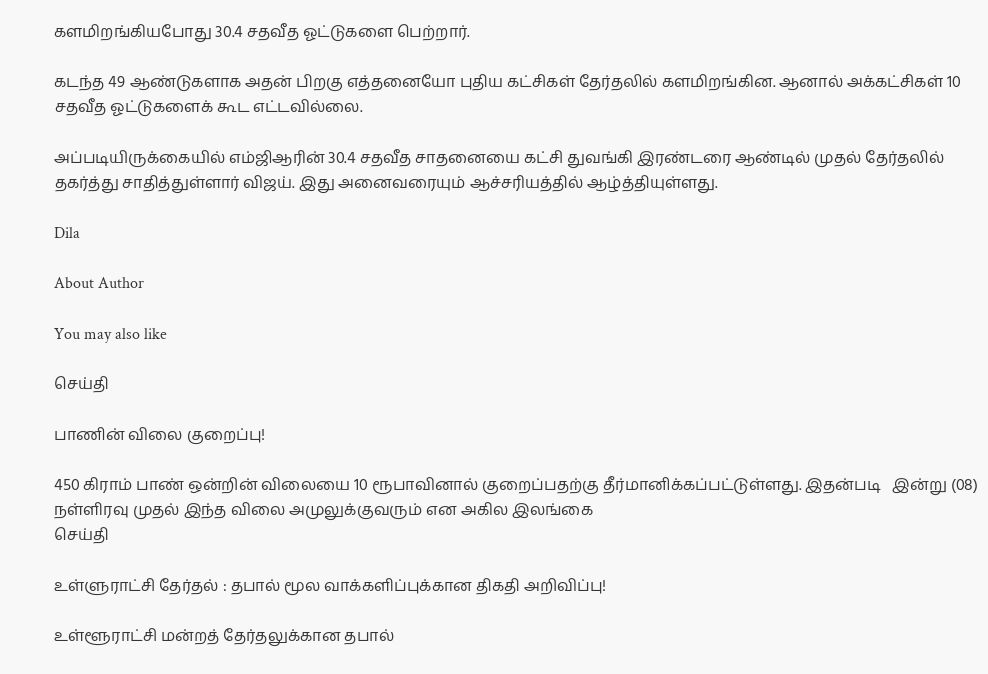களமிறங்கியபோது 30.4 சதவீத ஓட்டுகளை பெற்றார்.

கடந்த 49 ஆண்டுகளாக அதன் பிறகு எத்தனையோ புதிய கட்சிகள் தேர்தலில் களமிறங்கின. ஆனால் அக்கட்சிகள் 10 சதவீத ஓட்டுகளைக் கூட எட்டவில்லை.

அப்படியிருக்கையில் எம்ஜிஆரின் 30.4 சதவீத சாதனையை கட்சி துவங்கி இரண்டரை ஆண்டில் முதல் தேர்தலில் தகர்த்து சாதித்துள்ளார் விஜய். இது அனைவரையும் ஆச்சரியத்தில் ஆழ்த்தியுள்ளது.

Dila

About Author

You may also like

செய்தி

பாணின் விலை குறைப்பு!

450 கிராம் பாண் ஒன்றின் விலையை 10 ரூபாவினால் குறைப்பதற்கு தீர்மானிக்கப்பட்டுள்ளது. இதன்படி   இன்று (08) நள்ளிரவு முதல் இந்த விலை அமுலுக்குவரும் என அகில இலங்கை
செய்தி

உள்ளுராட்சி தேர்தல் : தபால் மூல வாக்களிப்புக்கான திகதி அறிவிப்பு!

உள்ளூராட்சி மன்றத் தேர்தலுக்கான தபால்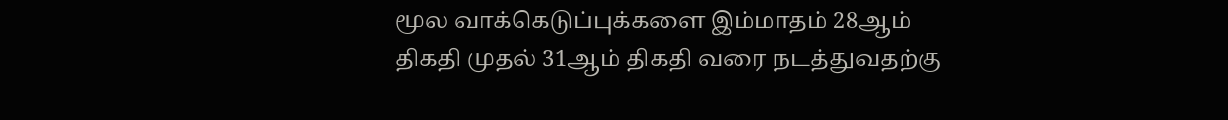மூல வாக்கெடுப்புக்களை இம்மாதம் 28ஆம் திகதி முதல் 31ஆம் திகதி வரை நடத்துவதற்கு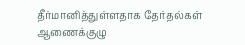தீர்மானித்துள்ளதாக தேர்தல்கள் ஆணைக்குழு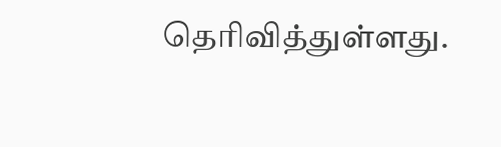தெரிவித்துள்ளது.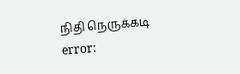நிதி நெருக்கடி
error: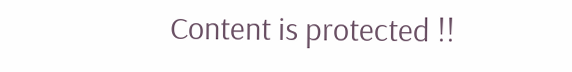Content is protected !!